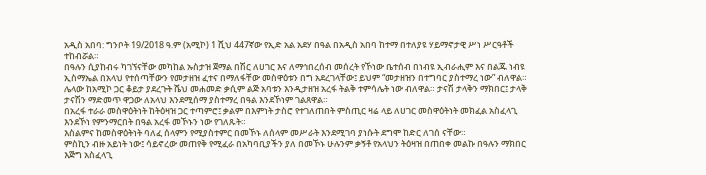አዲስ አበባ: ግንቦት 19/2018 ዓ.ም (አሚኮ) 1 ሺህ 447ኛው የኢድ አል አደሃ በዓል በአዲስ አበባ ከተማ በተለያዩ ሃይማኖታዊ ሥነ ሥርዓቶች ተከብሯል።
በዓሉን ሲያከብሩ ካገኘናቸው መካከል ኡስታዝ ጀማል በሽር ለሀገር እና ለማኅበረሰብ መሰረት የኾነው ቤተሰብ በነብዩ ኢብራሒም እና በልጁ ነብዩ ኢስማኤል በአላህ የተሰጣቸውን የመታዘዝ ፈተና በማለፋቸው መስዋዕቱን በግ አደረገላቸው፤ ይህም “መታዘዝን በተግባር ያስተማረ ነው” ብለዋል።
ሌላው ከአሚኮ ጋር ቆይታ ያደረጉት ሼህ መሐመድ ቃሲም ልጅ አባቱን እንዲታዘዝ አረፋ ትልቅ ተምሳሌት ነው ብለዋል። ታናሽ ታላቅን ማክበር፤ ታላቅ ታናሽን ማድመጥ ዋጋው ለአላህ እንደሚሰማ ያስተማረ በዓል እንደኾነም ገልጸዋል።
በአረፋ ተራራ መስዋዕትነት ከትዕዛዝ ጋር ተጣምሮ፤ ቃልም በእምነት ታስሮ የተገለጠበት ምስጢር ዛሬ ላይ ለሀገር መስዋዕትነት መክፈል አስፈላጊ እንደኾነ የምንማርበት በዓል አረፋ መኾኑን ነው የገለጹት።
እስልምና ከመስዋዕትነት ባለፈ ሰላምን የሚያስተምር በመኾኑ ለሰላም መሥራት እንደሚገባ ያነሱት ደግሞ ከድር ለገሰ ናቸው።
ምስኪን ብዙ አይነት ነው፤ ሳይኖረው መጠየቅ የሚፈራ በአካባቢያችን ያለ በመኾኑ ሁሉንም ቃኝቶ የአላህን ትዕዛዝ በጠበቀ መልኩ በዓሉን ማክበር እጅግ አስፈላጊ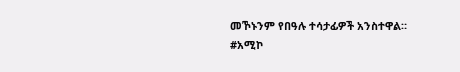መኾኑንም የበዓሉ ተሳታፊዎች አንስተዋል።
#አሚኮ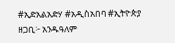#ኢድአልአድሃ #አዲስአበባ #ኢትዮጵያ
ዘጋቢ፦ አንዱዓለም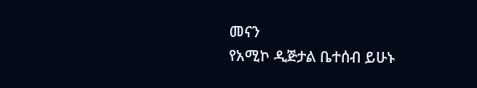መናን
የአሚኮ ዲጅታል ቤተሰብ ይሁኑ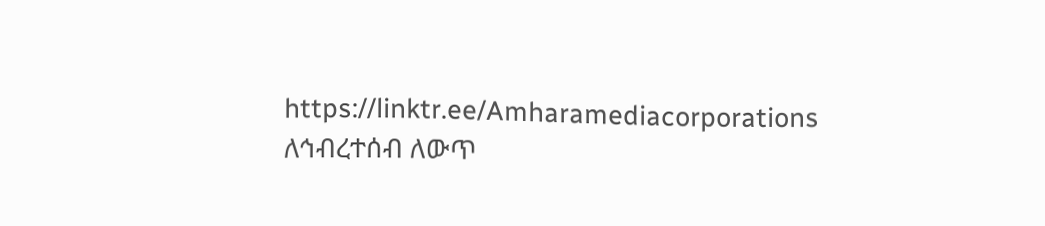https://linktr.ee/Amharamediacorporations
ለኅብረተሰብ ለውጥ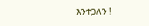እንተጋለን !